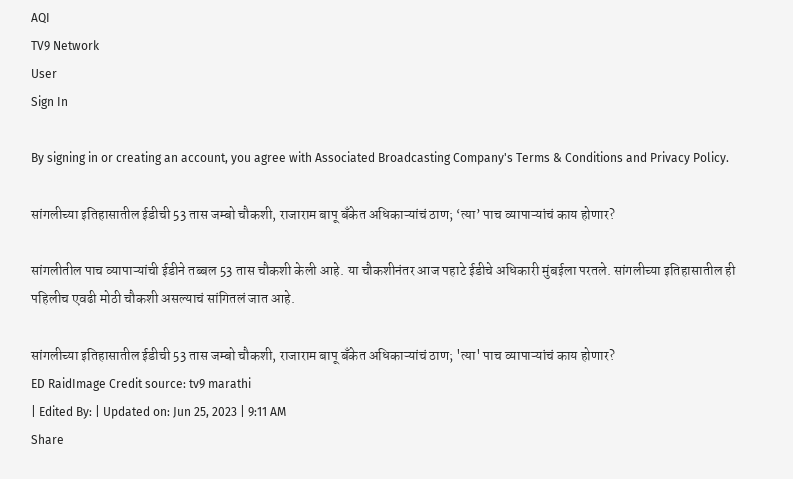AQI
TV9 Network
User
Sign In

By signing in or creating an account, you agree with Associated Broadcasting Company's Terms & Conditions and Privacy Policy.

सांगलीच्या इतिहासातील ईडीची 53 तास जम्बो चौकशी, राजाराम बापू बँकेत अधिकाऱ्यांचं ठाण; ‘त्या’ पाच व्यापाऱ्यांचं काय होणार?

सांगलीतील पाच व्यापाऱ्यांची ईडीने तब्बल 53 तास चौकशी केली आहे. या चौकशीनंतर आज पहाटे ईडीचे अधिकारी मुंबईला परतले. सांगलीच्या इतिहासातील ही पहिलीच एवढी मोठी चौकशी असल्याचं सांगितलं जात आहे.

सांगलीच्या इतिहासातील ईडीची 53 तास जम्बो चौकशी, राजाराम बापू बँकेत अधिकाऱ्यांचं ठाण; 'त्या' पाच व्यापाऱ्यांचं काय होणार?
ED RaidImage Credit source: tv9 marathi
| Edited By: | Updated on: Jun 25, 2023 | 9:11 AM
Share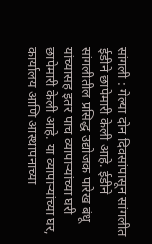सांगली : गेल्या दोन दिवसांपासून सांगलीत ईडीने छापेमारी केली आहे. ईडीने सांगलीतील प्रसिद्ध उद्योजक पारेख बंधू यांच्यासह इतर पाच व्यापाऱ्यांच्या घरी छापेमारी केली आहे. या व्यापाऱ्यांच्या घर, कार्यालय आणि आस्थापनाच्या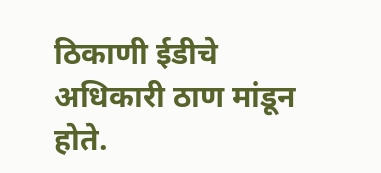ठिकाणी ईडीचे अधिकारी ठाण मांडून होते.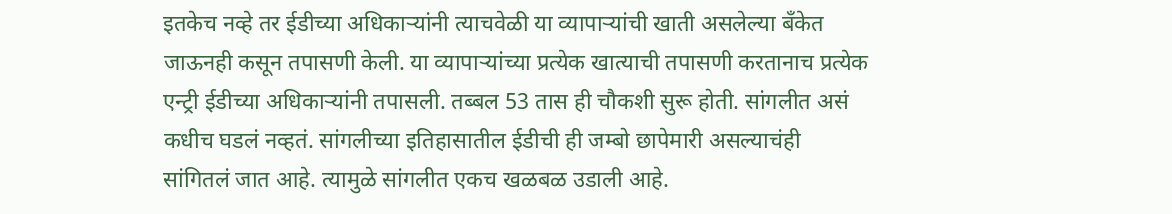इतकेच नव्हे तर ईडीच्या अधिकाऱ्यांनी त्याचवेळी या व्यापाऱ्यांची खाती असलेल्या बँकेत जाऊनही कसून तपासणी केली. या व्यापाऱ्यांच्या प्रत्येक खात्याची तपासणी करतानाच प्रत्येक एन्ट्री ईडीच्या अधिकाऱ्यांनी तपासली. तब्बल 53 तास ही चौकशी सुरू होती. सांगलीत असं कधीच घडलं नव्हतं. सांगलीच्या इतिहासातील ईडीची ही जम्बो छापेमारी असल्याचंही सांगितलं जात आहे. त्यामुळे सांगलीत एकच खळबळ उडाली आहे.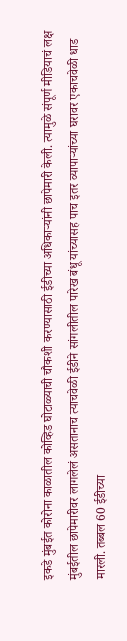इकडे मुंबईत कोरोना काळातील कोव्हिड घोटाळ्याची चौकशी करण्यासाठी ईडीच्या अधिकाऱ्यांनी छापेमारी केली. त्यामुळे संपूर्ण मीडियाचं लक्ष मुंबईतील छापेमारीवर लागलेलं असतानाच त्याचवेळी ईडीने सांगलीतील पारेख बंधू यांच्यासह पाच इतर व्यापाऱ्यांच्या घरावर एकाचवेळी धाड मारली. तब्बल 60 ईडीच्या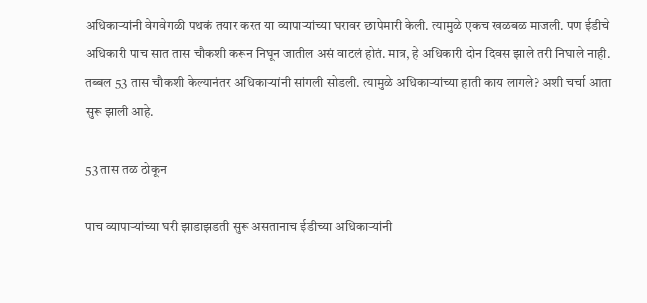अधिकाऱ्यांनी वेगवेगळी पथकं तयार करत या व्यापाऱ्यांच्या घरावर छापेमारी केली. त्यामुळे एकच खळबळ माजली. पण ईडीचे अधिकारी पाच सात तास चौकशी करून निघून जातील असं वाटलं होतं. मात्र, हे अधिकारी दोन दिवस झाले तरी निघाले नाही. तब्बल 53 तास चौकशी केल्यानंतर अधिकाऱ्यांनी सांगली सोडली. त्यामुळे अधिकाऱ्यांच्या हाती काय लागले? अशी चर्चा आता सुरू झाली आहे.

53 तास तळ ठोकून

पाच व्यापाऱ्यांच्या घरी झाडाझडती सुरू असतानाच ईडीच्या अधिकाऱ्यांनी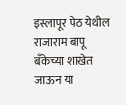इस्लापूर पेठ येथील राजाराम बापू बँकेच्या शाखेत जाऊन या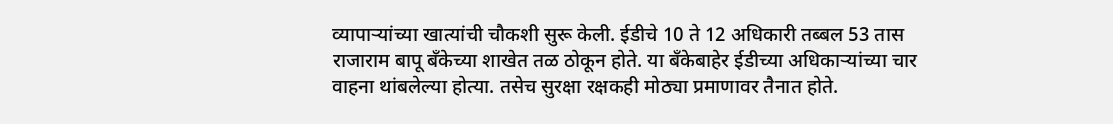व्यापाऱ्यांच्या खात्यांची चौकशी सुरू केली. ईडीचे 10 ते 12 अधिकारी तब्बल 53 तास राजाराम बापू बँकेच्या शाखेत तळ ठोकून होते. या बँकेबाहेर ईडीच्या अधिकाऱ्यांच्या चार वाहना थांबलेल्या होत्या. तसेच सुरक्षा रक्षकही मोठ्या प्रमाणावर तैनात होते.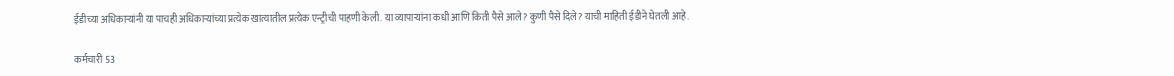ईडीच्या अधिकाऱ्यांनी या पाचही अधिकाऱ्यांच्या प्रत्येक खात्यातील प्रत्येक एन्ट्रीची पाहणी केली. या व्यापाऱ्यांना कधी आणि किती पैसे आले? कुणी पैसे दिले? याची माहिती ईडीने घेतली आहे.

कर्मचारी 53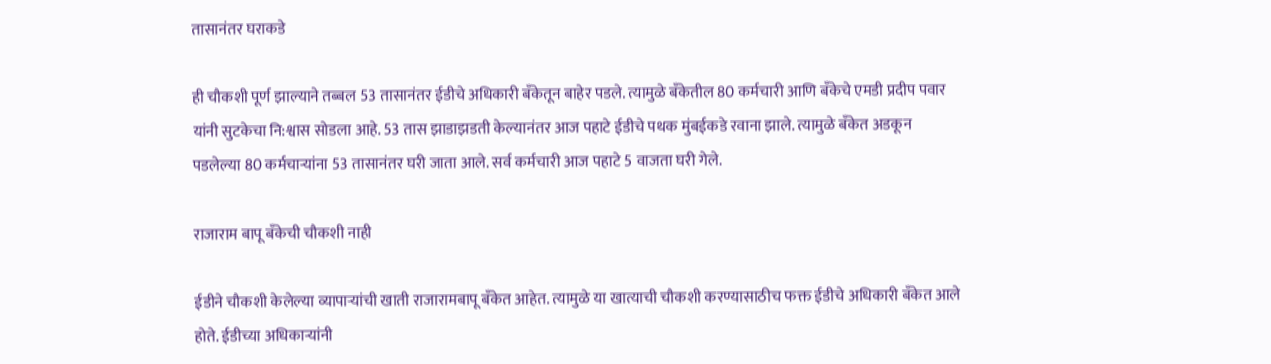तासानंतर घराकडे

ही चौकशी पूर्ण झाल्याने तब्बल 53 तासानंतर ईडीचे अधिकारी बँकेतून बाहेर पडले. त्यामुळे बँकेतील 80 कर्मचारी आणि बँकेचे एमडी प्रदीप पवार यांनी सुटकेचा नि:श्वास सोडला आहे. 53 तास झाडाझडती केल्यानंतर आज पहाटे ईडीचे पथक मुंबईकडे रवाना झाले. त्यामुळे बँकेत अडकून पडलेल्या 80 कर्मचाऱ्यांना 53 तासानंतर घरी जाता आले. सर्व कर्मचारी आज पहाटे 5 वाजता घरी गेले.

राजाराम बापू बँकेची चौकशी नाही

ईडीने चौकशी केलेल्या व्यापाऱ्यांची खाती राजारामबापू बँकेत आहेत. त्यामुळे या खात्याची चौकशी करण्यासाठीच फक्त ईडीचे अधिकारी बँकेत आले होते. ईडीच्या अधिकाऱ्यांनी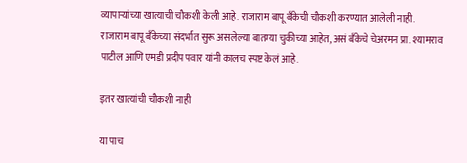व्यापाऱ्यांच्या खात्याची चौकशी केली आहे. राजाराम बापू बँकेची चौकशी करण्यात आलेली नाही. राजाराम बापू बँकेच्या संदर्भात सुरू असलेल्या बातम्या चुकीच्या आहेत, असं बँकेचे चेअरमन प्रा. श्यामराव पाटील आणि एमडी प्रदीप पवार यांनी कालच स्पष्ट केलं आहे.

इतर खात्यांची चौकशी नाही

या पाच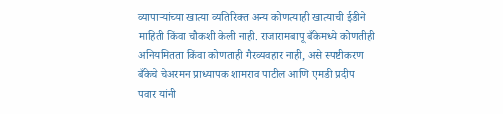व्यापाऱ्यांच्या खात्या व्यतिरिक्त अन्य कोणत्याही खात्याची ईडीने माहिती किंवा चौकशी केली नाही. राजारामबापू बँकेमध्ये कोणतीही अनियमितता किंवा कोणताही गैरव्यवहार नाही, असे स्पष्टीकरण बँकेचे चेअरमन प्राध्यापक शामराव पाटील आणि एमडी प्रदीप पवार यांनी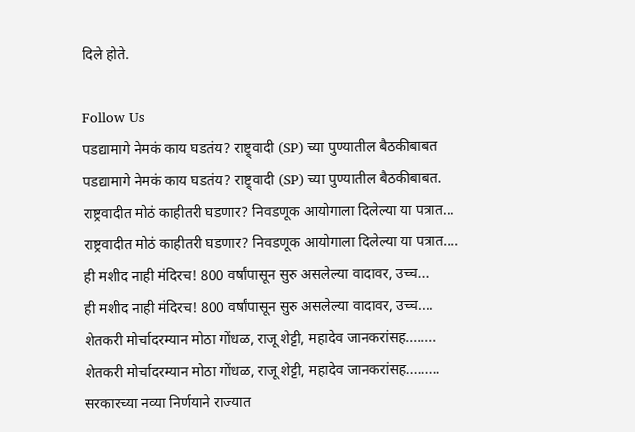दिले होते.

Follow Us
पडद्यामागे नेमकं काय घडतंय? राष्ट्र्वादी (SP) च्या पुण्यातील बैठकीबाबत
पडद्यामागे नेमकं काय घडतंय? राष्ट्र्वादी (SP) च्या पुण्यातील बैठकीबाबत.
राष्ट्रवादीत मोठं काहीतरी घडणार? निवडणूक आयोगाला दिलेल्या या पत्रात...
राष्ट्रवादीत मोठं काहीतरी घडणार? निवडणूक आयोगाला दिलेल्या या पत्रात....
ही मशीद नाही मंदिरच! 800 वर्षांपासून सुरु असलेल्या वादावर, उच्च...
ही मशीद नाही मंदिरच! 800 वर्षांपासून सुरु असलेल्या वादावर, उच्च....
शेतकरी मोर्चादरम्यान मोठा गोंधळ, राजू शेट्टी, महादेव जानकरांसह........
शेतकरी मोर्चादरम्यान मोठा गोंधळ, राजू शेट्टी, महादेव जानकरांसह.........
सरकारच्या नव्या निर्णयाने राज्यात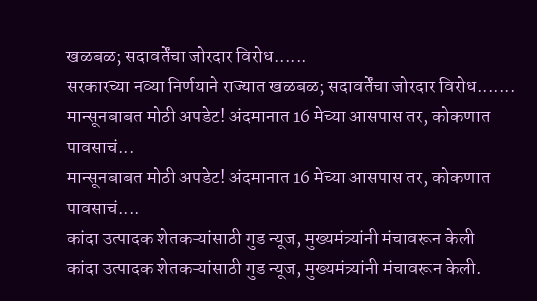खळबळ; सदावर्तेंचा जोरदार विरोध......
सरकारच्या नव्या निर्णयाने राज्यात खळबळ; सदावर्तेंचा जोरदार विरोध.......
मान्सूनबाबत मोठी अपडेट! अंदमानात 16 मेच्या आसपास तर, कोकणात पावसाचं...
मान्सूनबाबत मोठी अपडेट! अंदमानात 16 मेच्या आसपास तर, कोकणात पावसाचं....
कांदा उत्पादक शेतकऱ्यांसाठी गुड न्यूज, मुख्यमंत्र्यांनी मंचावरून केली
कांदा उत्पादक शेतकऱ्यांसाठी गुड न्यूज, मुख्यमंत्र्यांनी मंचावरून केली.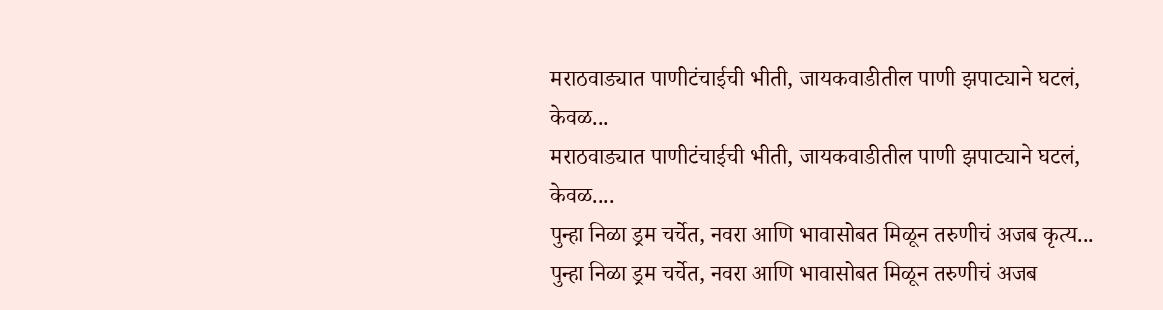मराठवाड्यात पाणीटंचाईची भीती, जायकवाडीतील पाणी झपाट्याने घटलं, केवळ...
मराठवाड्यात पाणीटंचाईची भीती, जायकवाडीतील पाणी झपाट्याने घटलं, केवळ....
पुन्हा निळा ड्रम चर्चेत, नवरा आणि भावासोबत मिळून तरुणीचं अजब कृत्य...
पुन्हा निळा ड्रम चर्चेत, नवरा आणि भावासोबत मिळून तरुणीचं अजब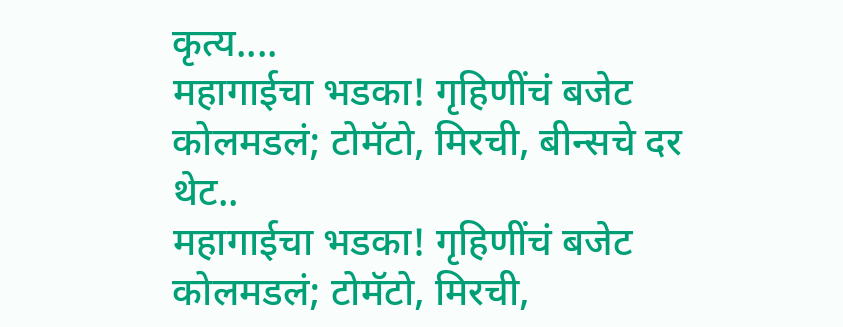कृत्य....
महागाईचा भडका! गृहिणींचं बजेट कोलमडलं; टोमॅटो, मिरची, बीन्सचे दर थेट..
महागाईचा भडका! गृहिणींचं बजेट कोलमडलं; टोमॅटो, मिरची,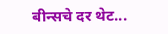बीन्सचे दर थेट...